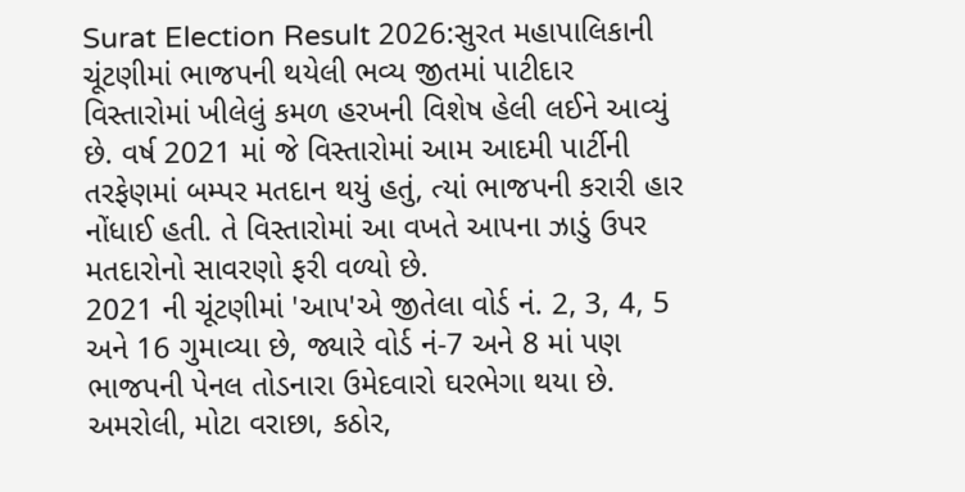Surat Election Result 2026:સુરત મહાપાલિકાની ચૂંટણીમાં ભાજપની થયેલી ભવ્ય જીતમાં પાટીદાર વિસ્તારોમાં ખીલેલું કમળ હરખની વિશેષ હેલી લઈને આવ્યું છે. વર્ષ 2021 માં જે વિસ્તારોમાં આમ આદમી પાર્ટીની તરફેણમાં બમ્પર મતદાન થયું હતું, ત્યાં ભાજપની કરારી હાર નોંધાઈ હતી. તે વિસ્તારોમાં આ વખતે આપના ઝાડું ઉપર મતદારોનો સાવરણો ફરી વળ્યો છે.
2021 ની ચૂંટણીમાં 'આપ'એ જીતેલા વોર્ડ નં. 2, 3, 4, 5 અને 16 ગુમાવ્યા છે, જ્યારે વોર્ડ નં-7 અને 8 માં પણ ભાજપની પેનલ તોડનારા ઉમેદવારો ઘરભેગા થયા છે. અમરોલી, મોટા વરાછા, કઠોર,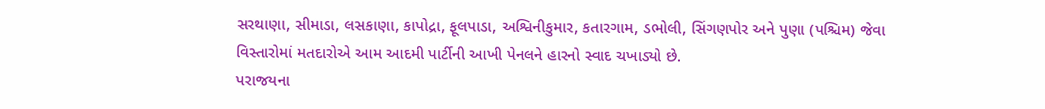સરથાણા, સીમાડા, લસકાણા, કાપોદ્રા, ફૂલપાડા, અશ્વિનીકુમાર, કતારગામ, ડભોલી, સિંગણપોર અને પુણા (પશ્ચિમ) જેવા વિસ્તારોમાં મતદારોએ આમ આદમી પાર્ટીની આખી પેનલને હારનો સ્વાદ ચખાડ્યો છે.
પરાજયના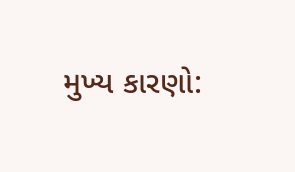મુખ્ય કારણો: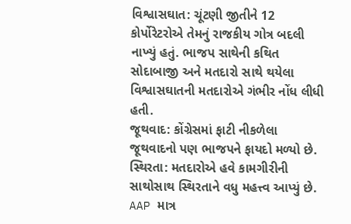વિશ્વાસઘાત: ચૂંટણી જીતીને 12 કોર્પોરેટરોએ તેમનું રાજકીય ગોત્ર બદલી નાખ્યું હતું. ભાજપ સાથેની કથિત સોદાબાજી અને મતદારો સાથે થયેલા વિશ્વાસઘાતની મતદારોએ ગંભીર નોંધ લીધી હતી.
જૂથવાદ: કોંગ્રેસમાં ફાટી નીકળેલા જૂથવાદનો પણ ભાજપને ફાયદો મળ્યો છે.
સ્થિરતા: મતદારોએ હવે કામગીરીની સાથોસાથ સ્થિરતાને વધુ મહત્ત્વ આપ્યું છે.
AAP માત્ર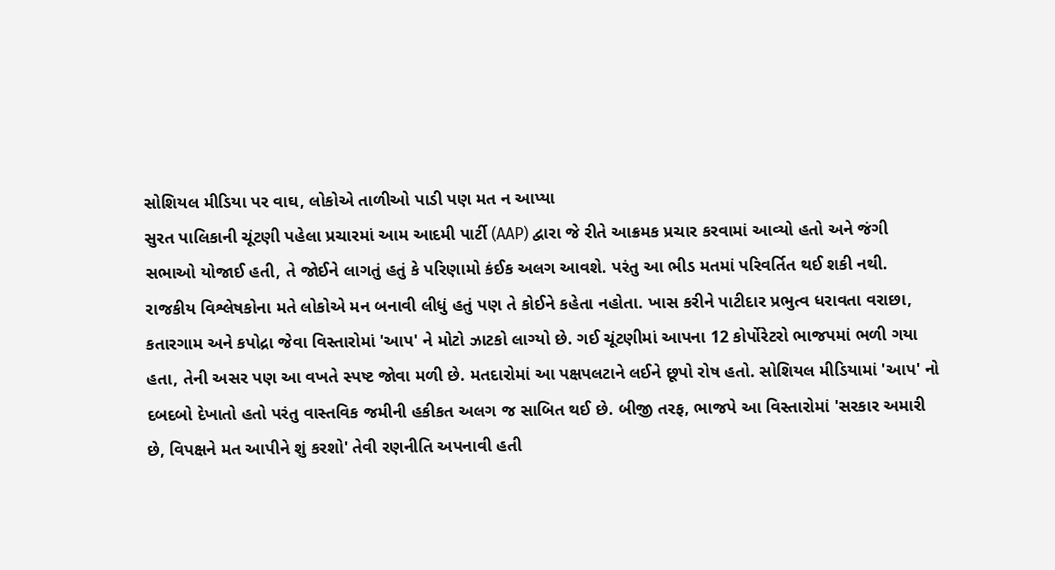સોશિયલ મીડિયા પર વાઘ, લોકોએ તાળીઓ પાડી પણ મત ન આપ્યા
સુરત પાલિકાની ચૂંટણી પહેલા પ્રચારમાં આમ આદમી પાર્ટી (AAP) દ્વારા જે રીતે આક્રમક પ્રચાર કરવામાં આવ્યો હતો અને જંગી સભાઓ યોજાઈ હતી, તે જોઈને લાગતું હતું કે પરિણામો કંઈક અલગ આવશે. પરંતુ આ ભીડ મતમાં પરિવર્તિત થઈ શકી નથી. રાજકીય વિશ્લેષકોના મતે લોકોએ મન બનાવી લીધું હતું પણ તે કોઈને કહેતા નહોતા. ખાસ કરીને પાટીદાર પ્રભુત્વ ધરાવતા વરાછા, કતારગામ અને કપોદ્રા જેવા વિસ્તારોમાં 'આપ' ને મોટો ઝાટકો લાગ્યો છે. ગઈ ચૂંટણીમાં આપના 12 કોર્પોરેટરો ભાજપમાં ભળી ગયા હતા, તેની અસર પણ આ વખતે સ્પષ્ટ જોવા મળી છે. મતદારોમાં આ પક્ષપલટાને લઈને છૂપો રોષ હતો. સોશિયલ મીડિયામાં 'આપ' નો દબદબો દેખાતો હતો પરંતુ વાસ્તવિક જમીની હકીકત અલગ જ સાબિત થઈ છે. બીજી તરફ, ભાજપે આ વિસ્તારોમાં 'સરકાર અમારી છે, વિપક્ષને મત આપીને શું કરશો' તેવી રણનીતિ અપનાવી હતી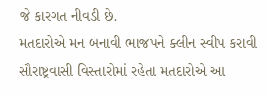જે કારગત નીવડી છે.
મતદારોએ મન બનાવી ભાજપને ક્લીન સ્વીપ કરાવી
સૌરાષ્ટ્રવાસી વિસ્તારોમાં રહેતા મતદારોએ આ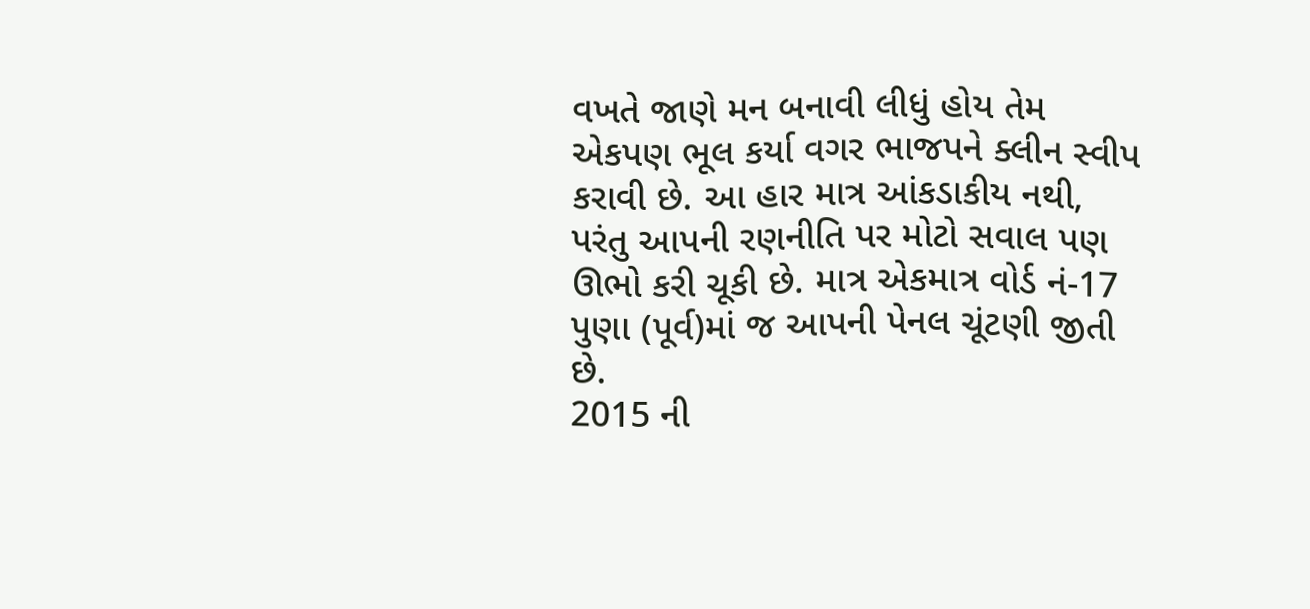વખતે જાણે મન બનાવી લીધું હોય તેમ એકપણ ભૂલ કર્યા વગર ભાજપને ક્લીન સ્વીપ કરાવી છે. આ હાર માત્ર આંકડાકીય નથી, પરંતુ આપની રણનીતિ પર મોટો સવાલ પણ ઊભો કરી ચૂકી છે. માત્ર એકમાત્ર વોર્ડ નં-17 પુણા (પૂર્વ)માં જ આપની પેનલ ચૂંટણી જીતી છે.
2015 ની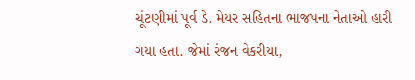ચૂંટણીમાં પૂર્વ ડે. મેયર સહિતના ભાજપના નેતાઓ હારી ગયા હતા. જેમાં રંજન વેકરીયા,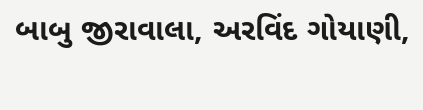બાબુ જીરાવાલા, અરવિંદ ગોયાણી,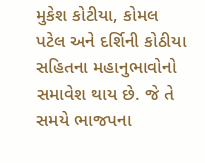મુકેશ કોટીયા, કોમલ પટેલ અને દર્શિની કોઠીયા સહિતના મહાનુભાવોનો સમાવેશ થાય છે. જે તે સમયે ભાજપના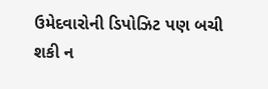ઉમેદવારોની ડિપોઝિટ પણ બચી શકી ન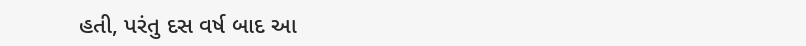હતી, પરંતુ દસ વર્ષ બાદ આ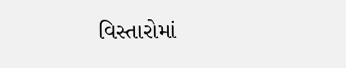વિસ્તારોમાં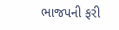ભાજપની ફરી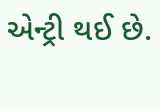એન્ટ્રી થઈ છે.